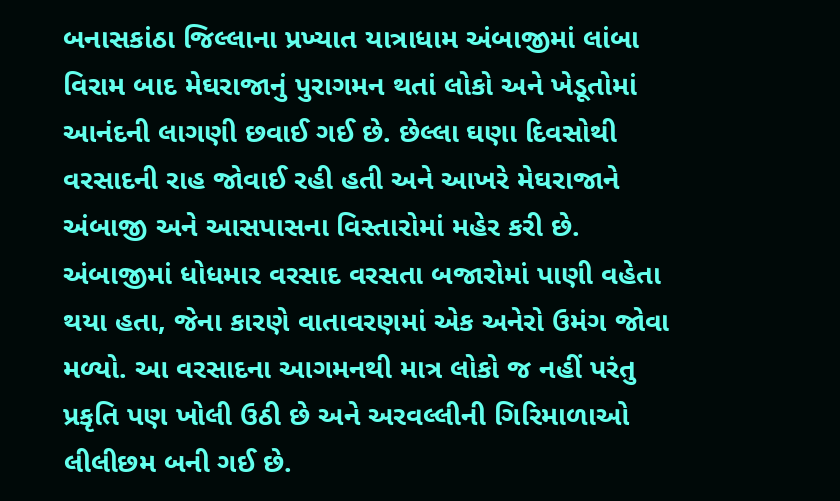બનાસકાંઠા જિલ્લાના પ્રખ્યાત યાત્રાધામ અંબાજીમાં લાંબા વિરામ બાદ મેઘરાજાનું પુરાગમન થતાં લોકો અને ખેડૂતોમાં આનંદની લાગણી છવાઈ ગઈ છે. છેલ્લા ઘણા દિવસોથી વરસાદની રાહ જોવાઈ રહી હતી અને આખરે મેઘરાજાને અંબાજી અને આસપાસના વિસ્તારોમાં મહેર કરી છે. અંબાજીમાં ધોધમાર વરસાદ વરસતા બજારોમાં પાણી વહેતા થયા હતા, જેના કારણે વાતાવરણમાં એક અનેરો ઉમંગ જોવા મળ્યો. આ વરસાદના આગમનથી માત્ર લોકો જ નહીં પરંતુ પ્રકૃતિ પણ ખોલી ઉઠી છે અને અરવલ્લીની ગિરિમાળાઓ લીલીછમ બની ગઈ છે.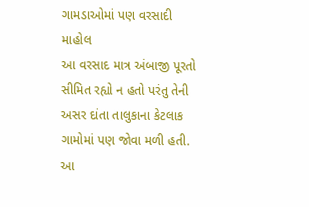ગામડાઓમાં પણ વરસાદી માહોલ
આ વરસાદ માત્ર અંબાજી પૂરતો સીમિત રહ્યો ન હતો પરંતુ તેની અસર દાંતા તાલુકાના કેટલાક ગામોમાં પણ જોવા મળી હતી. આ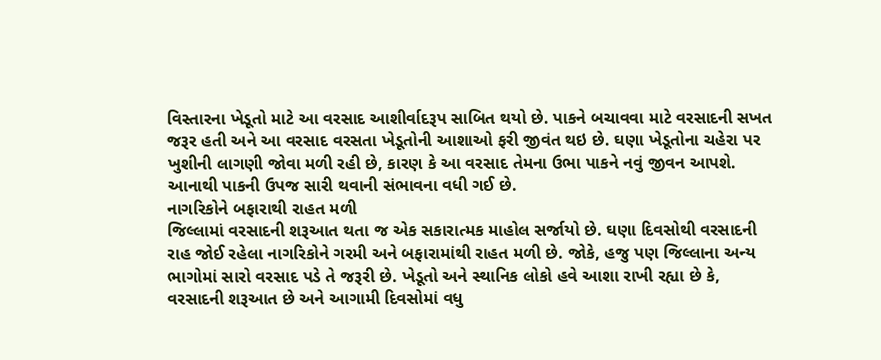વિસ્તારના ખેડૂતો માટે આ વરસાદ આશીર્વાદરૂપ સાબિત થયો છે. પાકને બચાવવા માટે વરસાદની સખત જરૂર હતી અને આ વરસાદ વરસતા ખેડૂતોની આશાઓ ફરી જીવંત થઇ છે. ઘણા ખેડૂતોના ચહેરા પર ખુશીની લાગણી જોવા મળી રહી છે, કારણ કે આ વરસાદ તેમના ઉભા પાકને નવું જીવન આપશે. આનાથી પાકની ઉપજ સારી થવાની સંભાવના વધી ગઈ છે.
નાગરિકોને બફારાથી રાહત મળી
જિલ્લામાં વરસાદની શરૂઆત થતા જ એક સકારાત્મક માહોલ સર્જાયો છે. ઘણા દિવસોથી વરસાદની રાહ જોઈ રહેલા નાગરિકોને ગરમી અને બફારામાંથી રાહત મળી છે. જોકે, હજુ પણ જિલ્લાના અન્ય ભાગોમાં સારો વરસાદ પડે તે જરૂરી છે. ખેડૂતો અને સ્થાનિક લોકો હવે આશા રાખી રહ્યા છે કે, વરસાદની શરૂઆત છે અને આગામી દિવસોમાં વધુ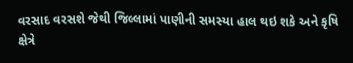વરસાદ વરસશે જેથી જિલ્લામાં પાણીની સમસ્યા હાલ થઇ શકે અને કૃષિ ક્ષેત્રે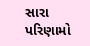સારા પરિણામો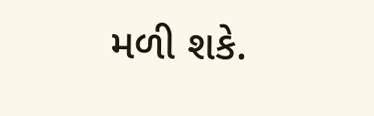મળી શકે.